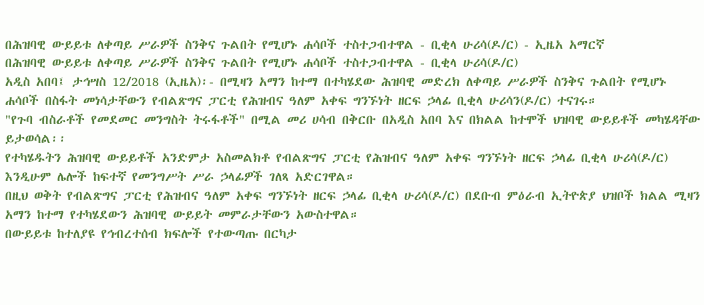በሕዝባዊ ውይይቱ ለቀጣይ ሥራዎች ስንቅና ጉልበት የሚሆኑ ሐሳቦች ተስተጋብተዋል - ቢቂላ ሁሪሳ(ዶ/ር) - ኢዜአ አማርኛ
በሕዝባዊ ውይይቱ ለቀጣይ ሥራዎች ስንቅና ጉልበት የሚሆኑ ሐሳቦች ተስተጋብተዋል - ቢቂላ ሁሪሳ(ዶ/ር)
አዲስ አበባ፤ ታኅሣስ 12/2018 (ኢዜአ)፡- በሚዛን አማን ከተማ በተካሄደው ሕዝባዊ መድረክ ለቀጣይ ሥራዎች ስንቅና ጉልበት የሚሆኑ ሐሳቦች በስፋት መነሳታቸውን የብልጽግና ፓርቲ የሕዝብና ዓለም አቀፍ ግንኙነት ዘርፍ ኃላፊ ቢቂላ ሁሪሳን(ዶ/ር) ተናገሩ።
"የጉባ ብስራቶች የመደመር መንግስት ትሩፋቶች" በሚል መሪ ሀሳብ በቅርቡ በአዲስ አበባ እና በክልል ከተሞች ህዝባዊ ውይይቶች መካሄዳቸው ይታወሳል፡፡
የተካሄዱትን ሕዝባዊ ውይይቶች አንድምታ አስመልክቶ የብልጽግና ፓርቲ የሕዝብና ዓለም አቀፍ ግንኙነት ዘርፍ ኃላፊ ቢቂላ ሁሪሳ(ዶ/ር) እንዲሁም ሌሎች ከፍተኛ የመንግሥት ሥራ ኃላፊዎች ገለጻ አድርገዋል።
በዚህ ወቅት የብልጽግና ፓርቲ የሕዝብና ዓለም አቀፍ ግንኙነት ዘርፍ ኃላፊ ቢቂላ ሁሪሳ(ዶ/ር) በደቡብ ምዕራብ ኢትዮጵያ ህዝቦች ክልል ሚዛን አማን ከተማ የተካሄደውን ሕዝባዊ ውይይት መምራታቸውን አውስተዋል።
በውይይቱ ከተለያዩ የኅብረተሰብ ክፍሎች የተውጣጡ በርካታ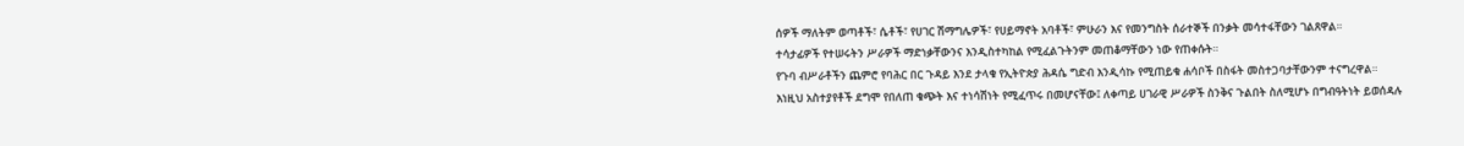ሰዎች ማለትም ወጣቶች፣ ሴቶች፣ የሀገር ሽማግሌዎች፣ የሀይማኖት አባቶች፣ ምሁራን እና የመንግስት ሰራተኞች በንቃት መሳተፋቸውን ገልጸዋል።
ተሳታፊዎች የተሠሩትን ሥራዎች ማድነቃቸውንና እንዲስተካከል የሚፈልጉትንም መጠቆማቸውን ነው የጠቀሱት።
የጉባ ብሥራቶችን ጨምሮ የባሕር በር ጉዳይ እንደ ታላቁ የኢትዮጵያ ሕዳሴ ግድብ እንዲሳኩ የሚጠይቁ ሐሳቦች በስፋት መስተጋባታቸውንም ተናግረዋል።
እነዚህ አስተያየቶች ደግሞ የበለጠ ቁጭት እና ተነሳሽነት የሚፈጥሩ በመሆናቸው፤ ለቀጣይ ሀገራዊ ሥራዎች ስንቅና ጉልበት ስለሚሆኑ በግብዓትነት ይወሰዳሉ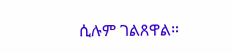ሲሉም ገልጸዋል።